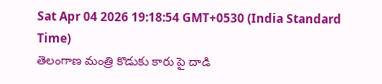Sat Apr 04 2026 19:18:54 GMT+0530 (India Standard Time)
తెలంగాణ మంత్రి కొడుకు కారు పై దాడి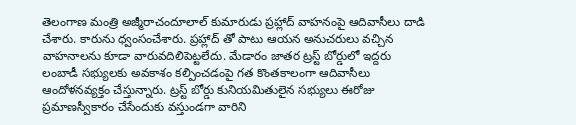తెలంగాణ మంత్రి అజ్మీరాచందూలాల్ కుమారుడు ప్రహ్లాద్ వాహనంపై ఆదివాసీలు దాడి చేశారు. కారును ధ్వంసంచేశారు. ప్రహ్లాద్ తో పాటు ఆయన అనుచరులు వచ్చిన వాహనాలను కూడా వారువదిలిపెట్టలేదు. మేడారం జాతర ట్రస్ట్ బోర్డులో ఇద్దరు లంబాడీ సభ్యులకు అవకాశం కల్పించడంపై గత కొంతకాలంగా ఆదివాసీలు ఆందోళనవ్యక్తం చేస్తున్నారు. ట్రస్ట్ బోర్డు కునియమితులైన సభ్యులు ఈరోజు ప్రమాణస్వీకారం చేసేందుకు వస్తుండగా వారిని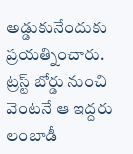అడ్డుకునేందుకు ప్రయత్నించారు. ట్రస్ట్ బోర్డు నుంచి వెంటనే ఆ ఇద్దరు లంబాడీ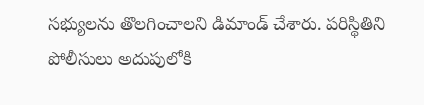సభ్యులను తొలగించాలని డిమాండ్ చేశారు. పరిస్థితిని పోలీసులు అదుపులోకి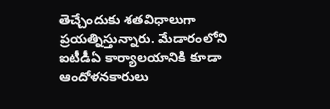తెచ్చేందుకు శతవిధాలుగా ప్రయత్నిస్తున్నారు. మేడారంలోని ఐటీడీఏ కార్యాలయానికి కూడా ఆందోళనకారులు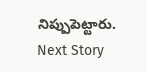నిప్పుపెట్టారు.
Next Story